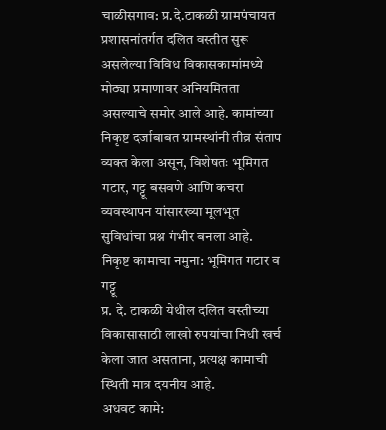चाळीसगाव: प्र.दे.टाकळी ग्रामपंचायत प्रशासनांतर्गत दलित वस्तीत सुरू असलेल्या विविध विकासकामांमध्ये मोठ्या प्रमाणावर अनियमितता असल्याचे समोर आले आहे. कामांच्या निकृष्ट दर्जाबाबत ग्रामस्थांनी तीव्र संताप व्यक्त केला असून, विशेषतः भूमिगत गटार, गट्टू बसवणे आणि कचरा व्यवस्थापन यांसारख्या मूलभूत सुविधांचा प्रश्न गंभीर बनला आहे.
निकृष्ट कामाचा नमुना: भूमिगत गटार व गट्टू
प्र. दे. टाकळी येथील दलित वस्तीच्या विकासासाठी लाखो रुपयांचा निधी खर्च केला जात असताना, प्रत्यक्ष कामाची स्थिती मात्र दयनीय आहे.
अधवट कामे: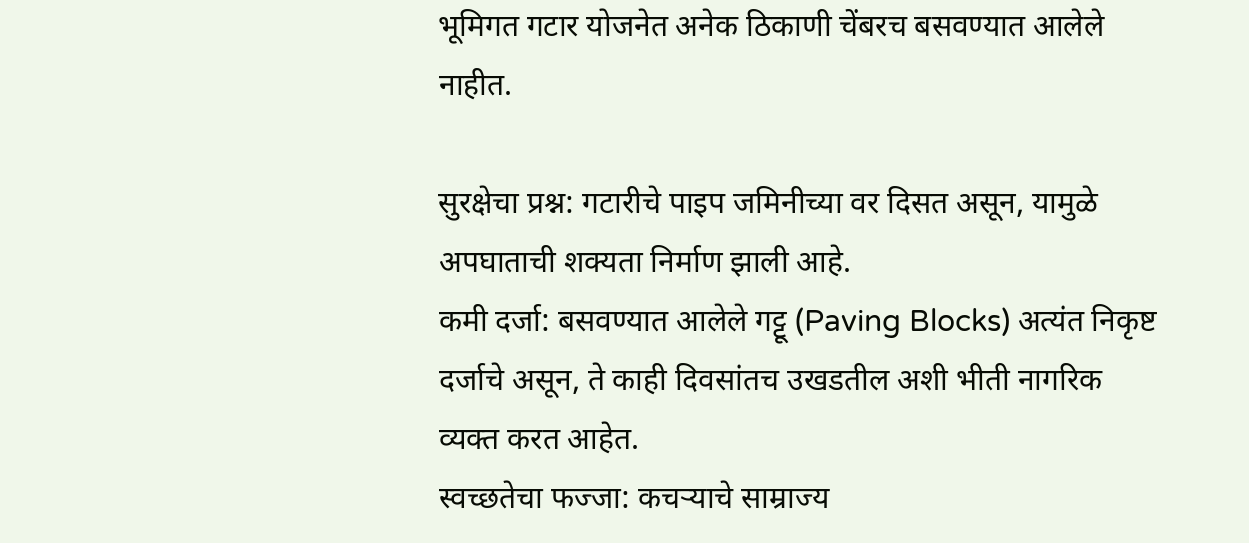भूमिगत गटार योजनेत अनेक ठिकाणी चेंबरच बसवण्यात आलेले नाहीत.

सुरक्षेचा प्रश्न: गटारीचे पाइप जमिनीच्या वर दिसत असून, यामुळे अपघाताची शक्यता निर्माण झाली आहे.
कमी दर्जा: बसवण्यात आलेले गट्टू (Paving Blocks) अत्यंत निकृष्ट दर्जाचे असून, ते काही दिवसांतच उखडतील अशी भीती नागरिक व्यक्त करत आहेत.
स्वच्छतेचा फज्जा: कचऱ्याचे साम्राज्य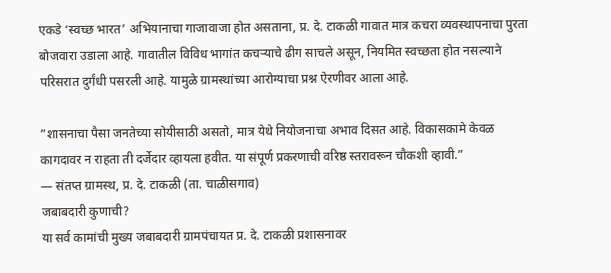एकडे ‘स्वच्छ भारत’ अभियानाचा गाजावाजा होत असताना, प्र. दे. टाकळी गावात मात्र कचरा व्यवस्थापनाचा पुरता बोजवारा उडाला आहे. गावातील विविध भागांत कचऱ्याचे ढीग साचले असून, नियमित स्वच्छता होत नसल्याने परिसरात दुर्गंधी पसरली आहे. यामुळे ग्रामस्थांच्या आरोग्याचा प्रश्न ऐरणीवर आला आहे.

”शासनाचा पैसा जनतेच्या सोयीसाठी असतो, मात्र येथे नियोजनाचा अभाव दिसत आहे. विकासकामे केवळ कागदावर न राहता ती दर्जेदार व्हायला हवीत. या संपूर्ण प्रकरणाची वरिष्ठ स्तरावरून चौकशी व्हावी.”
— संतप्त ग्रामस्थ, प्र. दे. टाकळी (ता. चाळीसगाव)
जबाबदारी कुणाची?
या सर्व कामांची मुख्य जबाबदारी ग्रामपंचायत प्र. दे. टाकळी प्रशासनावर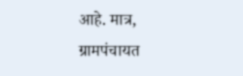आहे. मात्र, ग्रामपंचायत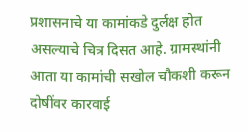प्रशासनाचे या कामांकडे दुर्लक्ष होत असल्याचे चित्र दिसत आहे. ग्रामस्थांनी आता या कामांची सखोल चौकशी करून दोषींवर कारवाई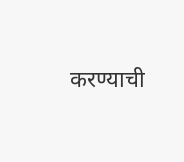करण्याची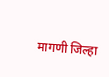मागणी जिल्हा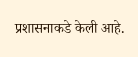प्रशासनाकडे केली आहे.